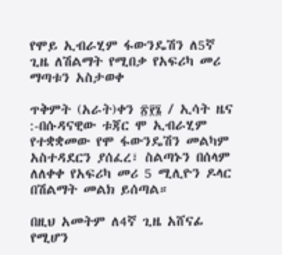የሞይ ኢብራሂም ፋውንዴሽን ለ5ኛ ጊዜ ለሽልማት የሚበቃ የአፍሪካ መሪ ማጣቱን አስታወቀ

ጥቅምት (አራት)ቀን ፳፻፮ / ኢሳት ዜና :-በሱዳናዊው ቱጃር ሞ ኢብራሂም የተቋቋመው የሞ ፋውንዴሽን መልካም አስተዳደርን ያሰፈረ፣ ስልጣኑን በሰላም ለለቀቀ የአፍሪካ መሪ 5 ሚሊዮን ዶላር በሽልማት መልክ ይሰጣል።

በዚህ አመትም ለ4ኛ ጊዜ አሸናፊ የሚሆን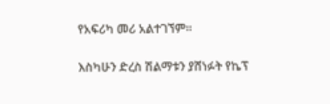የአፍሪካ መሪ አልተገኘም።

እስካሁን ድረስ ሽልማቱን ያሸነፉት የኬፕ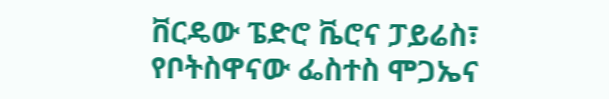ቨርዴው ፔድሮ ቬሮና ፓይሬስ፣ የቦትስዋናው ፌስተስ ሞጋኤና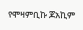የሞዛምቢኩ ጆአኪም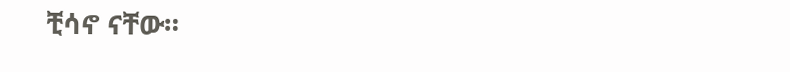ቺሳኖ ናቸው።